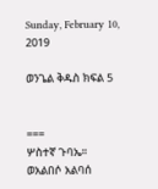Sunday, February 10, 2019

ወንጌል ቅዱስ ክፍል 5


===
ሦስተኛ ጉባኤ።
ወአልበሶ አልባሰ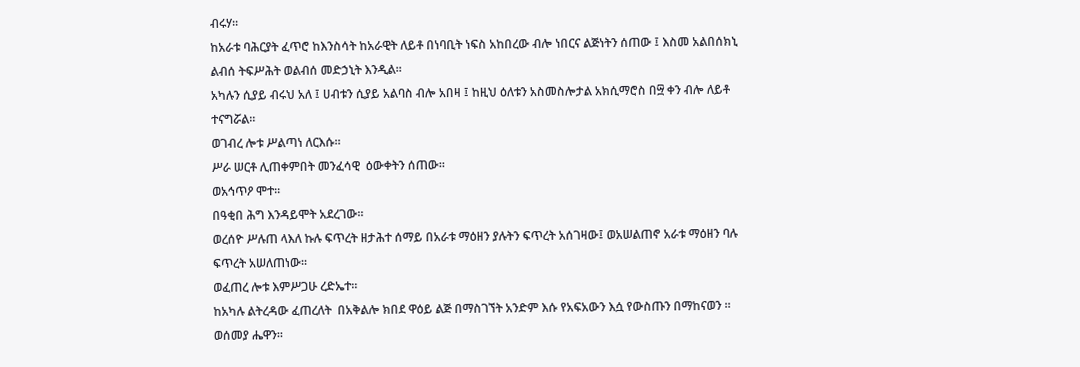ብሩሃ።
ከአራቱ ባሕርያት ፈጥሮ ከእንስሳት ከአራዊት ለይቶ በነባቢት ነፍስ አከበረው ብሎ ነበርና ልጅነትን ሰጠው ፤ እስመ አልበሰክኒ ልብሰ ትፍሥሕት ወልብሰ መድኃኒት እንዲል።
አካሉን ሲያይ ብሩህ አለ ፤ ሀብቱን ሲያይ አልባስ ብሎ አበዛ ፤ ከዚህ ዕለቱን አስመስሎታል አክሲማሮስ በ፵ ቀን ብሎ ለይቶ ተናግሯል።
ወገብረ ሎቱ ሥልጣነ ለርእሱ።
ሥራ ሠርቶ ሊጠቀምበት መንፈሳዊ  ዕውቀትን ሰጠው።
ወአኅጥዖ ሞተ።
በዓቂበ ሕግ እንዳይሞት አደረገው።
ወረሰዮ ሥሉጠ ላእለ ኩሉ ፍጥረት ዘታሕተ ሰማይ በአራቱ ማዕዘን ያሉትን ፍጥረት አሰገዛው፤ ወአሠልጠኖ አራቱ ማዕዘን ባሉ ፍጥረት አሠለጠነው።
ወፈጠረ ሎቱ እምሥጋሁ ረድኤተ።
ከአካሉ ልትረዳው ፈጠረለት  በአቅልሎ ክበደ ዋዕይ ልጅ በማስገኘት አንድም እሱ የአፍአውን እሷ የውስጡን በማከናወን ።
ወሰመያ ሔዋን።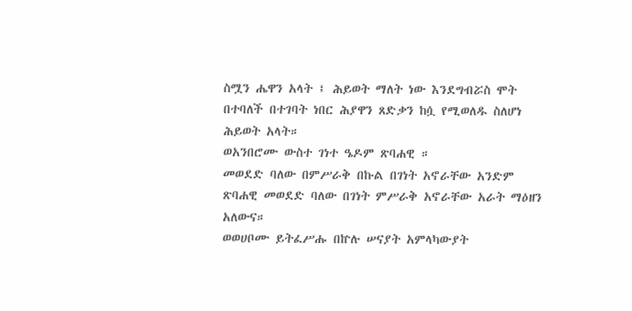ስሟን ሔዋን አላት ፤ ሕይወት ማለት ነው እንደግብሯስ ሞት በተባለች በተገባት ነበር ሕያዋን ጸድቃን ከሷ የሚወለዱ ስለሆነ ሕይወት አላት።
ወአንበሮሙ ውስተ ገነተ ዔዶም ጽባሐዊ ።
መወደድ ባለው በምሥራቅ በኩል በገነት አኖራቸው አንድም ጽባሐዊ መወደድ ባለው በገነት ምሥራቅ አኖራቸው አራት ማዕዘን አለውና።
ወወሀቦሙ ይትፈሥሑ በኵሉ ሠናያት አምላካውያት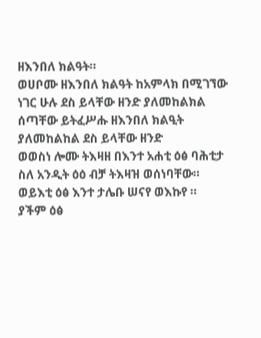ዘእንበለ ክልዓት።
ወሀቦሙ ዘእንበለ ክልዓት ከአምላክ በሚገኘው ነገር ሁሉ ደስ ይላቸው ዘንድ ያለመከልክል ሰጣቸው ይትፈሥሑ ዘእንበለ ክልዒት ያለመከልከል ደስ ይላቸው ዘንድ
ወወስነ ሎሙ ትእዛዘ በእንተ አሐቲ ዕፅ ባሕቲታ
ስለ አንዲት ዕዕ ብቻ ትእዛዝ ወሰነባቸው።
ወይእቲ ዕፅ እንተ ታሌቡ ሠናየ ወእኩየ ።
ያችም ዕፅ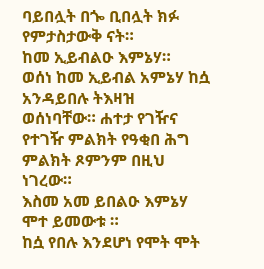ባይበሏት በጐ ቢበሏት ክፉ የምታስታውቅ ናት።
ከመ ኢይብልዑ እምኔሃ።
ወሰነ ከመ ኢይብል አምኔሃ ከሷ አንዳይበሉ ትእዛዝ ወሰነባቸው። ሐተታ የገዥና የተገዥ ምልክት የዓቂበ ሕግ ምልክት ጾምንም በዚህ ነገረው።
እስመ አመ ይበልዑ እምኔሃ ሞተ ይመውቱ ።
ከሷ የበሉ እንደሆነ የሞት ሞት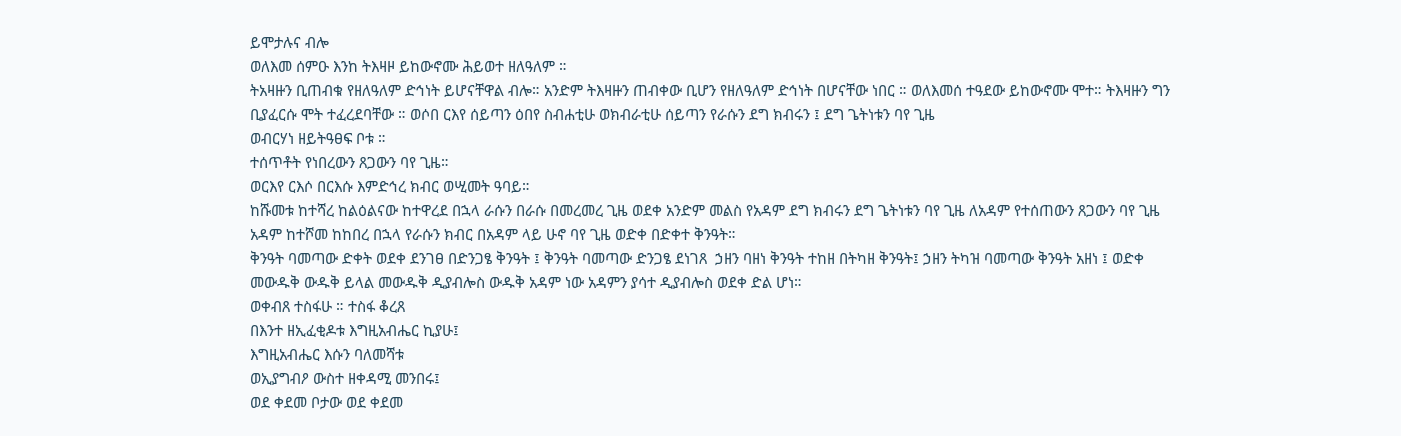ይሞታሉና ብሎ
ወለእመ ሰምዑ እንከ ትእዛዞ ይከውኖሙ ሕይወተ ዘለዓለም ።
ትአዛዙን ቢጠብቁ የዘለዓለም ድኅነት ይሆናቸዋል ብሎ። አንድም ትእዛዙን ጠብቀው ቢሆን የዘለዓለም ድኅነት በሆናቸው ነበር ። ወለእመሰ ተዓደው ይከውኖሙ ሞተ። ትእዛዙን ግን ቢያፈርሱ ሞት ተፈረደባቸው ። ወሶበ ርእየ ሰይጣን ዕበየ ስብሐቲሁ ወክብራቲሁ ሰይጣን የራሱን ደግ ክብሩን ፤ ደግ ጌትነቱን ባየ ጊዜ
ወብርሃነ ዘይትዓፀፍ ቦቱ ።
ተሰጥቶት የነበረውን ጸጋውን ባየ ጊዜ።
ወርእየ ርእሶ በርእሱ እምድኅረ ክብር ወሢመት ዓባይ።
ከሹመቱ ከተሻረ ከልዕልናው ከተዋረደ በኋላ ራሱን በራሱ በመረመረ ጊዜ ወደቀ አንድም መልስ የአዳም ደግ ክብሩን ደግ ጌትነቱን ባየ ጊዜ ለአዳም የተሰጠውን ጸጋውን ባየ ጊዜ አዳም ከተሾመ ከከበረ በኋላ የራሱን ክብር በአዳም ላይ ሁኖ ባየ ጊዜ ወድቀ በድቀተ ቅንዓት።
ቅንዓት ባመጣው ድቀት ወደቀ ደንገፀ በድንጋፄ ቅንዓት ፤ ቅንዓት ባመጣው ድንጋፄ ደነገጸ  ኃዘን ባዘነ ቅንዓት ተከዘ በትካዘ ቅንዓት፤ ኃዘን ትካዝ ባመጣው ቅንዓት አዘነ ፤ ወድቀ መውዱቅ ውዱቅ ይላል መውዱቅ ዲያብሎስ ውዱቅ አዳም ነው አዳምን ያሳተ ዲያብሎስ ወደቀ ድል ሆነ።
ወቀብጸ ተስፋሁ ። ተስፋ ቆረጸ
በእንተ ዘኢፈቂዶቱ እግዚአብሔር ኪያሁ፤
እግዚአብሔር እሱን ባለመሻቱ
ወኢያግብዖ ውስተ ዘቀዳሚ መንበሩ፤
ወደ ቀደመ ቦታው ወደ ቀደመ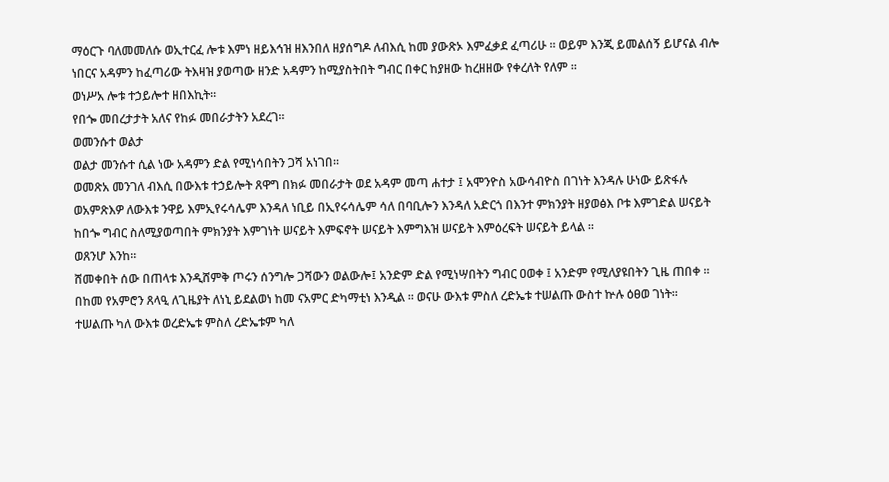ማዕርጉ ባለመመለሱ ወኢተርፈ ሎቱ እምነ ዘይእኅዝ ዘእንበለ ዘያሰግዶ ለብእሲ ከመ ያውጽኦ እምፈቃደ ፈጣሪሁ ። ወይም እንጂ ይመልሰኝ ይሆናል ብሎ ነበርና አዳምን ከፈጣሪው ትእዛዝ ያወጣው ዘንድ አዳምን ከሚያስትበት ግብር በቀር ከያዘው ከረዘዘው የቀረለት የለም ።
ወነሥአ ሎቱ ተኃይሎተ ዘበእኪት።
የበጐ መበረታታት አለና የከፉ መበራታትን አደረገ።
ወመንሱተ ወልታ
ወልታ መንሱተ ሲል ነው አዳምን ድል የሚነሳበትን ጋሻ አነገበ።
ወመጽአ መንገለ ብእሲ በውእቱ ተኃይሎት ጸዋግ በክፉ መበራታት ወደ አዳም መጣ ሐተታ ፤ አሞንዮስ አውሳብዮስ በገነት እንዳሉ ሁነው ይጽፋሉ ወአምጽእዎ ለውእቱ ንዋይ እምኢየሩሳሌም እንዳለ ነቢይ በኢየሩሳሌም ሳለ በባቢሎን እንዳለ አድርጎ በእንተ ምክንያት ዘያወፅእ ቦቱ እምገድል ሠናይት ከበጐ ግብር ስለሚያወጣበት ምክንያት እምገነት ሠናይት እምፍኖት ሠናይት እምግእዝ ሠናይት እምዕረፍት ሠናይት ይላል ።
ወጸንሆ እንከ።
ሸመቀበት ሰው በጠላቱ እንዲሸምቅ ጦሩን ሰንግሎ ጋሻውን ወልውሎ፤ አንድም ድል የሚነሣበትን ግብር ዐወቀ ፤ አንድም የሚለያዩበትን ጊዜ ጠበቀ ።
በከመ የአምሮን ጸላዒ ለጊዜያት ለነኒ ይደልወነ ከመ ናአምር ድካማቲነ እንዲል ። ወናሁ ውእቱ ምስለ ረድኤቱ ተሠልጡ ውስተ ኵሉ ዕፀወ ገነት።
ተሠልጡ ካለ ውእቱ ወረድኤቱ ምስለ ረድኤቱም ካለ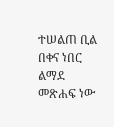ተሠልጠ ቢል በቀና ነበር ልማደ መጽሐፍ ነው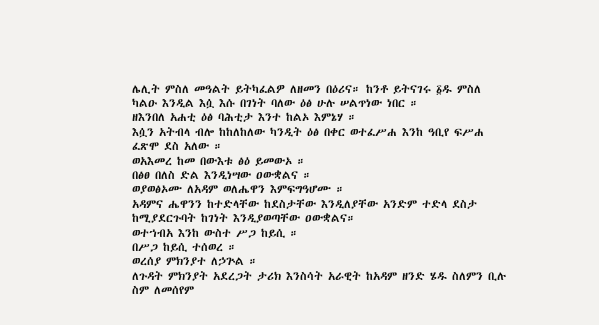ሌሊት ምስለ መዓልት ይትካፈልዎ ለዘመን በዕሪና። ከንቶ ይትናገሩ ፩ዱ ምስለ ካልዑ እንዲል እሷ እሱ በገነት ባለው ዕፅ ሁሉ ሠልጥነው ነበር ።
ዘእንበለ አሐቲ ዕፅ ባሕቲታ እንተ ከልኦ እምኔሃ ።
እሷን አትብላ ብሎ ከከለከለው ካንዲት ዕፅ በቀር ወተፈሥሐ እንከ ዓቢየ ፍሥሐ
ፈጽሞ ደስ አለው ።
ወአእመረ ከመ በውእቱ ፅዕ ይመውኦ ።
በፅፀ በለስ ድል እንዲነሣው ዐውቋልና ።
ወያወፅኦሙ ለአዳም ወለሔዋን እምፍግዓሆሙ ።
አዳምና ሔዋንን ከተድላቸው ከደስታቸው እንዲለያቸው አንድም ተድላ ደስታ ከሚያደርጉባት ከገነት እንዲያወጣቸው ዐውቋልና።
ወተኀብአ እንከ ውስተ ሥጋ ከይሲ ።
በሥጋ ከይሲ ተሰወረ ።
ወረሰያ ምክንያተ ለኃጕል ።
ለጉዳት ምክንያት አደረጋት ታሪክ እንስሳት አራዊት ከአዳም ዘንድ ሄዱ ስለምን ቢሉ ስም ለመሰየም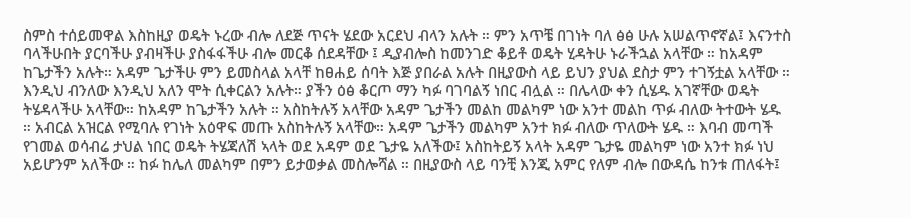ስምስ ተሰይመዋል እስከዚያ ወዴት ኑረው ብሎ ለደጅ ጥናት ሄደው አርደህ ብላን አሉት ። ምን አጥቼ በገነት ባለ ፅፅ ሁሉ አሠልጥኖኛል፤ እናንተስ ባላችሁበት ያርባችሁ ያብዛችሁ ያስፋፋችሁ ብሎ መርቆ ሰደዳቸው ፤ ዲያብሎስ ከመንገድ ቆይቶ ወዴት ሂዳትሁ ኑራችኋል አላቸው ። ከአዳም ከጌታችን አሉት። አዳም ጌታችሁ ምን ይመስላል አላቸ ከፀሐይ ሰባት እጅ ያበራል አሉት በዚያውስ ላይ ይህን ያህል ደስታ ምን ተገኝቷል አላቸው ። እንዲህ ብንለው እንዲህ አለን ሞት ሲቀርልን አሉት። ያችን ዕፅ ቆርጦ ማን ካፉ ባገባልኝ ነበር ብሏል ። በሌላው ቀን ሲሄዱ አገኛቸው ወዴት ትሄዳላችሁ አላቸው። ከአዳም ከጌታችን አሉት ። አስከትሉኝ አላቸው አዳም ጌታችን መልከ መልካም ነው አንተ መልከ ጥፉ ብለው ትተውት ሄዱ ። አብርል አዝርል የሚባሉ የገነት አዕዋፍ መጡ አስከትሉኝ አላቸው። አዳም ጌታችን መልካም አንተ ክፉ ብለው ጥለውት ሄዱ ። እባብ መጣች የገመል ወሳብሬ ታህል ነበር ወዴት ትሄጃለሽ ኣላት ወደ አዳም ወደ ጌታዬ አለችው፤ አስከትይኝ አላት አዳም ጌታዬ መልካም ነው አንተ ክፉ ነህ አይሆንም አለችው ። ከፉ ከሌለ መልካም በምን ይታወቃል መስሎሻል ። በዚያውስ ላይ ባንቺ እንጂ አምር የለም ብሎ በውዳሴ ከንቱ ጠለፋት፤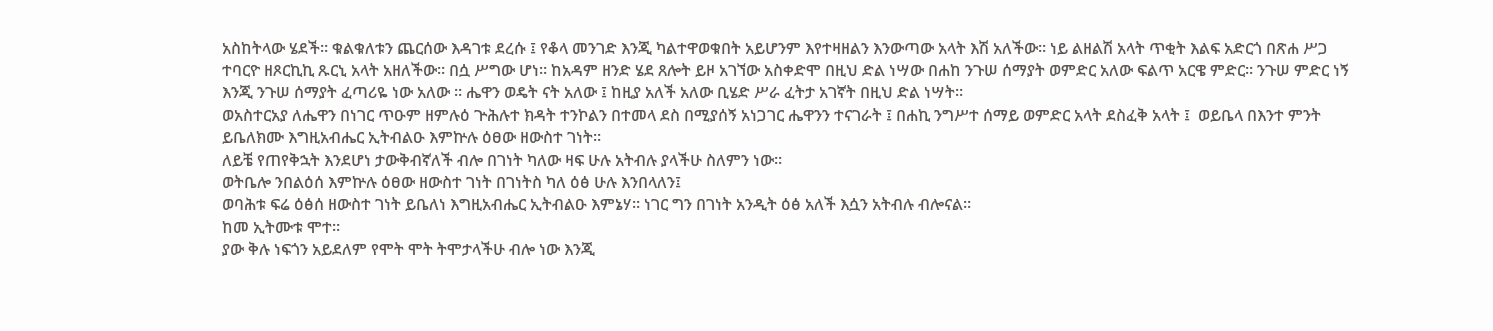አስከትላው ሄደች። ቁልቁለቱን ጨርሰው እዳገቱ ደረሱ ፤ የቆላ መንገድ እንጂ ካልተዋወቁበት አይሆንም እየተዛዘልን እንውጣው አላት እሽ አለችው። ነይ ልዘልሽ አላት ጥቂት እልፍ አድርጎ በጽሐ ሥጋ ተባርዮ ዘጾርኪኪ ጹርኒ አላት አዘለችው። በሷ ሥግው ሆነ። ከአዳም ዘንድ ሄደ ጸሎት ይዞ አገኘው አስቀድሞ በዚህ ድል ነሣው በሐከ ንጉሠ ሰማያት ወምድር አለው ፍልጥ አርዌ ምድር። ንጉሠ ምድር ነኝ እንጂ ንጉሠ ሰማያት ፈጣሪዬ ነው አለው ። ሔዋን ወዴት ናት አለው ፤ ከዚያ አለች አለው ቢሄድ ሥራ ፈትታ አገኛት በዚህ ድል ነሣት።
ወአስተርአያ ለሔዋን በነገር ጥዑም ዘምሉዕ ጕሕሉተ ክዳት ተንኮልን በተመላ ደስ በሚያሰኝ አነጋገር ሔዋንን ተናገራት ፤ በሐኪ ንግሥተ ሰማይ ወምድር አላት ደስፈቅ አላት ፤  ወይቤላ በእንተ ምንት ይቤለክሙ እግዚአብሔር ኢትብልዑ እምኵሉ ዕፀው ዘውስተ ገነት።
ለይቼ የጠየቅኋት እንደሆነ ታውቅብኛለች ብሎ በገነት ካለው ዛፍ ሁሉ አትብሉ ያላችሁ ስለምን ነው።
ወትቤሎ ንበልዕሰ እምኵሉ ዕፀው ዘውስተ ገነት በገነትስ ካለ ዕፅ ሁሉ እንበላለን፤
ወባሕቱ ፍሬ ዕፅሰ ዘውስተ ገነት ይቤለነ እግዚአብሔር ኢትብልዑ እምኔሃ። ነገር ግን በገነት አንዲት ዕፅ አለች እሷን አትብሉ ብሎናል።
ከመ ኢትሙቱ ሞተ።
ያው ቅሉ ነፍጎን አይደለም የሞት ሞት ትሞታላችሁ ብሎ ነው እንጂ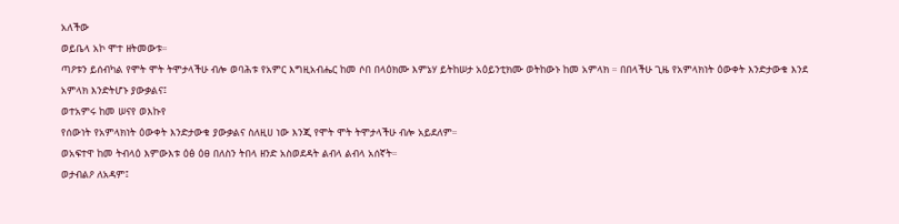አለችው
ወይቤላ አኮ ሞተ ዘትመውቱ።
ጣዖቱን ይሰብካል የሞት ሞት ትሞታላችሁ ብሎ ወባሕቱ የአምር እግዚአብሔር ከመ ሶበ በላዕክሙ እምኔሃ ይትከሠታ አዕይንቲክሙ ወትከውኑ ከመ አምላክ ። በበላችሁ ጊዜ የአምላክነት ዕውቀት እንድታውቁ እንደ አምላክ እንድትሆኑ ያውቃልና፤
ወተአምሩ ከመ ሠናየ ወእኩየ
የሰውነት የአምላክነት ዕውቀት እንድታውቁ ያውቃልና ስለዚሀ ነው እንጂ የሞት ሞት ትሞታላችሁ ብሎ አይደለም።
ወአፍተዋ ከመ ትብላዕ እምውእቱ ዕፅ ዕፀ በለስን ትበላ ዘንድ አስወደዳት ልብላ ልብላ አሰኛት።
ወታብልዖ ለአዳም፤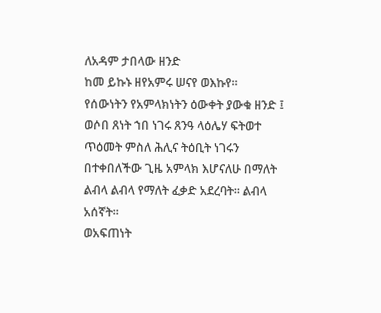ለአዳም ታበላው ዘንድ
ከመ ይኩኑ ዘየአምሩ ሠናየ ወእኩየ።
የሰውነትን የአምላክነትን ዕውቀት ያውቁ ዘንድ ፤
ወሶበ ጸነት ኀበ ነገሩ ጸንዓ ላዕሌሃ ፍትወተ ጥዕመት ምስለ ሕሊና ትዕቢት ነገሩን በተቀበለችው ጊዜ አምላክ እሆናለሁ በማለት ልብላ ልብላ የማለት ፈቃድ አደረባት። ልብላ አሰኛት።
ወአፍጠነት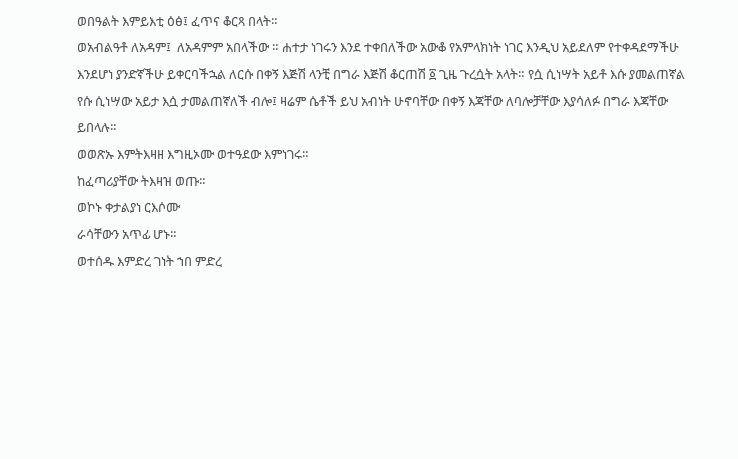ወበዓልት እምይእቲ ዕፅ፤ ፈጥና ቆርጻ በላት።
ወአብልዓቶ ለአዳም፤  ለአዳምም አበላችው ። ሐተታ ነገሩን እንደ ተቀበለችው አውቆ የአምላክነት ነገር እንዲህ አይደለም የተቀዳደማችሁ እንደሆነ ያንድኛችሁ ይቀርባችኋል ለርሱ በቀኝ እጅሽ ላንቺ በግራ እጅሽ ቆርጠሽ ፩ ጊዜ ጉረሷት አላት። የሷ ሲነሣት አይቶ እሱ ያመልጠኛል የሱ ሲነሣው አይታ እሷ ታመልጠኛለች ብሎ፤ ዛሬም ሴቶች ይህ አብነት ሁኖባቸው በቀኝ እጃቸው ለባሎቻቸው እያሳለፉ በግራ እጃቸው ይበላሉ።
ወወጽኡ እምትእዛዘ እግዚኦሙ ወተዓደው እምነገሩ።
ከፈጣሪያቸው ትእዛዝ ወጡ።
ወኮኑ ቀታልያነ ርእሶሙ
ራሳቸውን አጥፊ ሆኑ።
ወተሰዱ እምድረ ገነት ኀበ ምድረ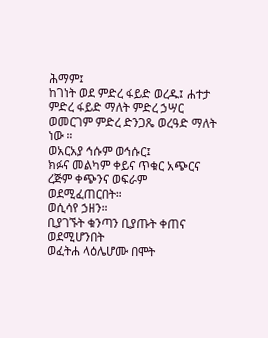ሕማም፤
ከገነት ወደ ምድረ ፋይድ ወረዱ፤ ሐተታ ምድረ ፋይድ ማለት ምድረ ኃሣር ወመርገም ምድረ ድንጋጼ ወረዓድ ማለት ነው ።
ወአርአያ ኅሱም ወኅሱር፤
ክፉና መልካም ቀይና ጥቁር አጭርና ረጅም ቀጭንና ወፍራም ወደሚፈጠርበት።
ወሲሳየ ኃዘን።
ቢያገኙት ቁንጣን ቢያጡት ቀጠና ወደሚሆንበት
ወፈትሐ ላዕሌሆሙ በሞት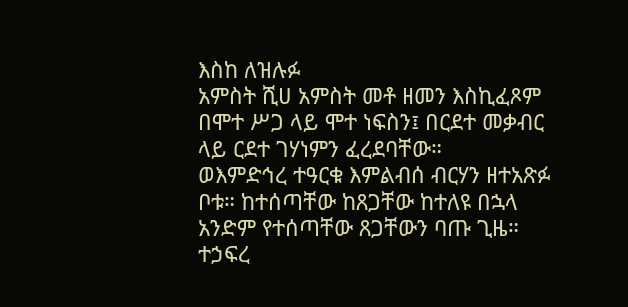እስከ ለዝሉፉ
አምስት ሺሀ አምስት መቶ ዘመን እስኪፈጾም
በሞተ ሥጋ ላይ ሞተ ነፍስን፤ በርደተ መቃብር ላይ ርደተ ገሃነምን ፈረደባቸው።
ወእምድኅረ ተዓርቁ እምልብሰ ብርሃን ዘተአጽፉ ቦቱ። ከተሰጣቸው ከጸጋቸው ከተለዩ በኋላ  አንድም የተሰጣቸው ጸጋቸውን ባጡ ጊዜ።
ተኃፍረ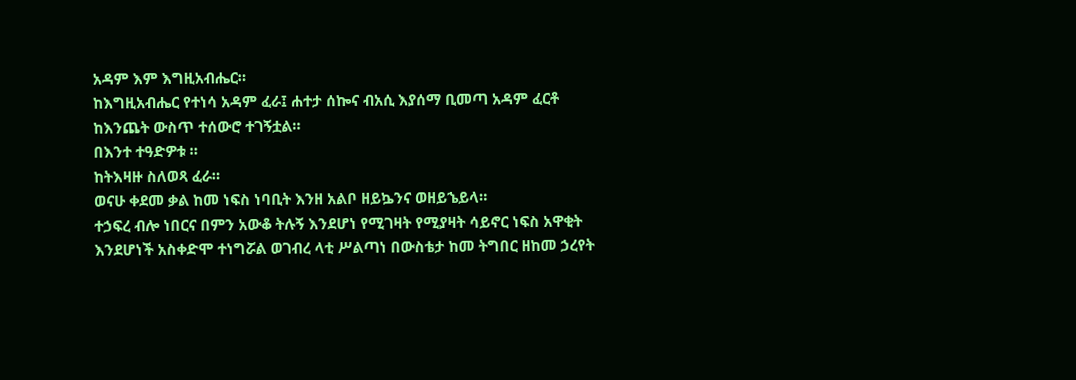አዳም እም እግዚአብሔር።
ከእግዚአብሔር የተነሳ አዳም ፈራ፤ ሐተታ ሰኰና ብአሲ እያሰማ ቢመጣ አዳም ፈርቶ ከእንጨት ውስጥ ተሰውሮ ተገኝቷል።
በእንተ ተዓድዎቱ ።
ከትእዛዙ ስለወጻ ፈራ።
ወናሁ ቀደመ ቃል ከመ ነፍስ ነባቢት እንዘ አልቦ ዘይኴንና ወዘይኄይላ።
ተኃፍረ ብሎ ነበርና በምን አውቆ ትሉኝ እንደሆነ የሚገዛት የሚያዛት ሳይኖር ነፍስ አዋቂት እንደሆነች አስቀድሞ ተነግሯል ወገብረ ላቲ ሥልጣነ በውስቴታ ከመ ትግበር ዘከመ ኃረየት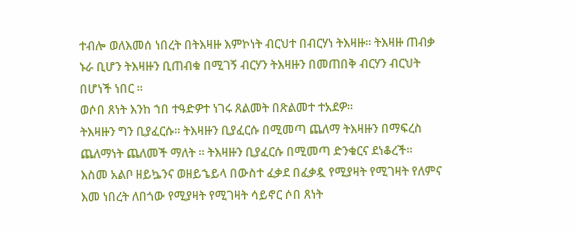ተብሎ ወለእመሰ ነበረት በትእዛዙ እምኮነት ብርህተ በብርሃነ ትእዛዙ። ትእዛዙ ጠብቃ ኑራ ቢሆን ትእዛዙን ቢጠብቁ በሚገኝ ብርሃን ትእዛዙን በመጠበቅ ብርሃን ብርህት በሆነች ነበር ።
ወሶበ ጸነት እንከ ኀበ ተዓድዎተ ነገሩ ጸልመት በጽልመተ ተአደዎ።
ትእዛዙን ግን ቢያፈርሱ። ትእዛዙን ቢያፈርሱ በሚመጣ ጨለማ ትእዛዙን በማፍረስ ጨለማነት ጨለመች ማለት ። ትእዛዙን ቢያፈርሱ በሚመጣ ድንቁርና ደነቆረች።
እስመ አልቦ ዘይኴንና ወዘይኄይላ በውስተ ፈቃደ በፈቃዷ የሚያዛት የሚገዛት የለምና እመ ነበረት ለበጎው የሚያዛት የሚገዛት ሳይኖር ሶበ ጸነት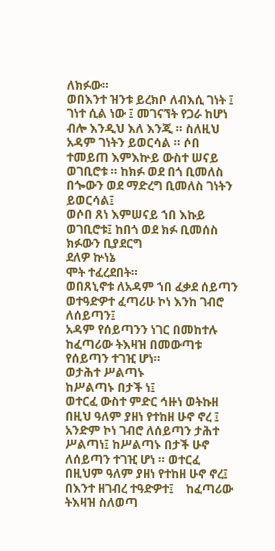ለክፉው።
ወበእንተ ዝንቱ ይረክቦ ለብእሲ ገነት ፤
ገነተ ሲል ነው ፤ መገናኘት የጋራ ከሆነ ብሎ እንዲህ እለ እንጂ ። ስለዚህ አዳም ገነትን ይወርሳል ። ሶበ ተመይጠ እምእኵይ ውስተ ሠናይ ወገቢሮቱ ። ከክፉ ወደ በጎ ቢመለስ በጐውን ወደ ማድረግ ቢመለስ ገነትን ይወርሳል፤
ወሶበ ጸነ እምሠናይ ኀበ እኩይ ወገቢሮቱ፤ ከበጎ ወደ ክፉ ቢመሰስ ክፉውን ቢያደርግ
ደለዎ ኵነኔ
ሞት ተፈረደበት።
ወበጸኒኖቱ ለአዳም ኀበ ፈቃደ ሰይጣን ወተዓድዎተ ፈጣሪሁ ኮነ እንከ ገብሮ ለሰይጣን፤
አዳም የሰይጣንን ነገር በመከተሉ ከፈጣሪው ትእዛዝ በመውጣቱ የሰይጣን ተገዢ ሆነ።
ወታሕተ ሥልጣኑ
ከሥልጣኑ በታች ነ፤
ወተርፈ ውስተ ምድር ኅዙነ ወትኩዘ
በዚህ ዓለም ያዘነ የተከዘ ሁኖ ኖረ ፤ አንድም ኮነ ገብሮ ለሰይጣን ታሕተ ሥልጣነ፤ ከሥልጣኑ በታች ሁኖ ለሰይጣን ተገዢ ሆነ ። ወተርፈ በዚህም ዓለም ያዘነ የተከዘ ሁኖ ኖረ፤
በእንተ ዘገብረ ተዓድዎተ፤    ከፈጣሪው ትእዛዝ ስለወጣ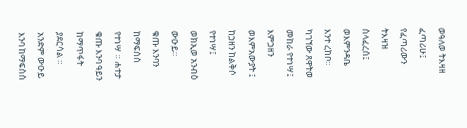ወዓለወ ትእዛዘ ፈጣሪሁ፤
የፈጣሪውን ትእዛዝ ስላፈረሰ፤
ወእምንዳቤ እንተ ረከቦ።
ካገኘው ጸዋትወ መከራ የተነሣ፤
እምኃዘን ወእምአውያት ፤
ከኃዘን ከልቅሶ የተነሣ፤
ወክኢወ አንብዕ ውዑይ።
ቁጡ እንባን ከማፍሰስ የተነሣ ። ሐተታ ቁጡ እንባ ዓይን ከማጥፋት ያደርሳል ። አንድም ውዑይ እንባ ከማፍስስ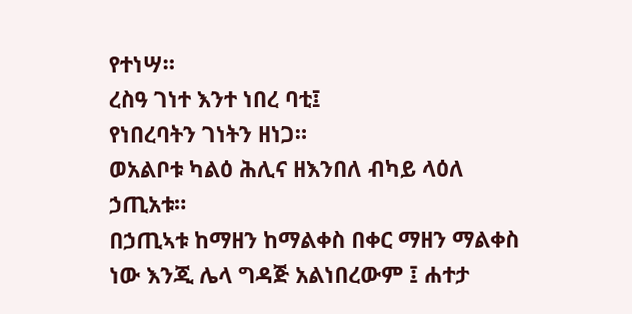የተነሣ።
ረስዓ ገነተ እንተ ነበረ ባቲ፤
የነበረባትን ገነትን ዘነጋ።
ወአልቦቱ ካልዕ ሕሊና ዘእንበለ ብካይ ላዕለ ኃጢአቱ።
በኃጢኣቱ ከማዘን ከማልቀስ በቀር ማዘን ማልቀስ ነው እንጂ ሌላ ግዳጅ አልነበረውም ፤ ሐተታ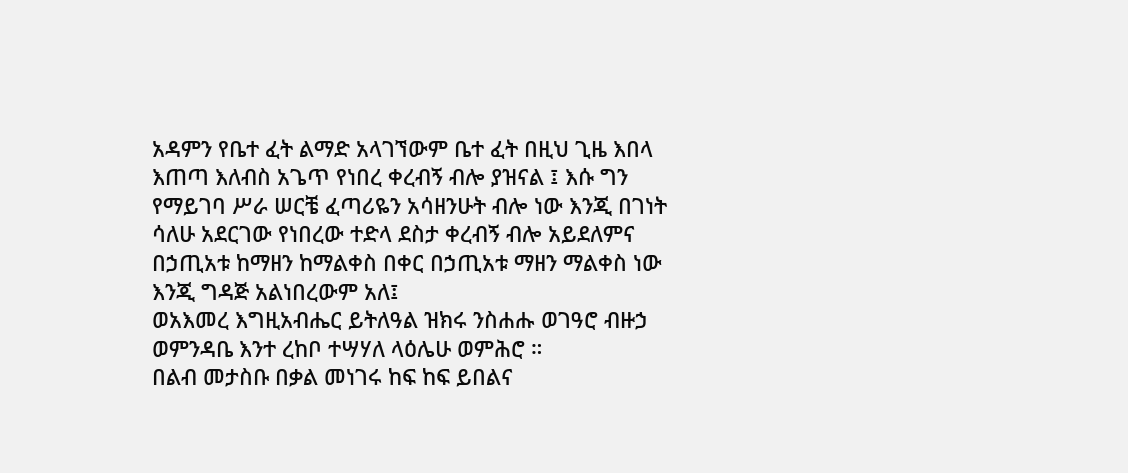አዳምን የቤተ ፈት ልማድ አላገኘውም ቤተ ፈት በዚህ ጊዜ እበላ እጠጣ እለብስ አጌጥ የነበረ ቀረብኝ ብሎ ያዝናል ፤ እሱ ግን የማይገባ ሥራ ሠርቼ ፈጣሪዬን አሳዘንሁት ብሎ ነው እንጂ በገነት ሳለሁ አደርገው የነበረው ተድላ ደስታ ቀረብኝ ብሎ አይደለምና በኃጢአቱ ከማዘን ከማልቀስ በቀር በኃጢአቱ ማዘን ማልቀስ ነው እንጂ ግዳጅ አልነበረውም አለ፤
ወአእመረ እግዚአብሔር ይትለዓል ዝክሩ ንስሐሑ ወገዓሮ ብዙኃ ወምንዳቤ እንተ ረከቦ ተሣሃለ ላዕሌሁ ወምሕሮ ።
በልብ መታስቡ በቃል መነገሩ ከፍ ከፍ ይበልና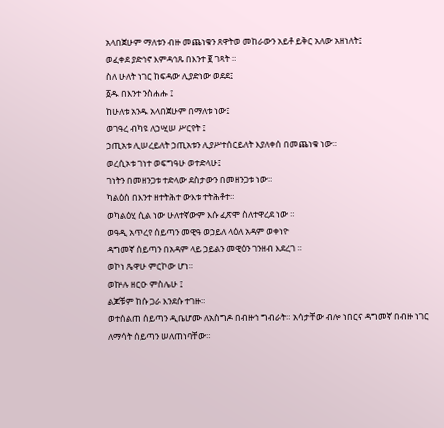አላበጀሁም ማለቱን ብዙ መጨነቁን ጸዋትወ መከራውን አይቶ ይቅር አለው አዘነለት፤
ወፈቀደ ያድኅኖ እምዳኅጹ በእንተ ፪ ገጻት ።
ስለ ሁለት ነገር ከፍዳው ሊያድነው ወደደ፤
፩ዱ በእንተ ንስሐሑ ፤
ከሁለቱ አንዱ አላበጀሁም በማለቱ ነው፤
ወገዓረ ብካዩ ለኃሢሠ ሥርየት ፤
ኃጢአቱ ሊሠረይለት ኃጢአቱን ሊያሥተሰርይለት እያለቀሰ በመጨነቁ ነው።
ወረሲኦቱ ገነተ ወፍግዓሁ ወተድላሁ፤
ገነትን በመዘንጋቱ ተድላው ደስታውን በመዘንጋቱ ነው።
ካልዕሰ በእንተ ዘተትሕተ ውእቱ ተትሕቶተ።
ወካልዕሂ ሲል ነው ሁለተኛውም እሱ ፈጽሞ ስለተዋረደ ነው ።
ወዓዲ አጥረየ ሰይጣን መዊዓ ወኃይለ ላዕለ አዳም ወቀነዮ
ዳግመኛ ሰይጣን በአዳም ላይ ኃይልን መዊዕን ገንዘብ እደረገ ።
ወኮነ ጼዋሁ ምርኮው ሆነ።
ወኵሉ ዘርዑ ምስሌሁ ፤
ልጆቹም ከሱ ጋራ እንደሱ ተገዙ።
ወተሰልጠ ሰይጣን ዲቤሆሙ ለአስግዶ በብዙኅ ግብራት። አሳታቸው ብሎ ነበርና ዳግመኛ በብዙ ነገር ለማሳት ሰይጣን ሠለጠነባቸው።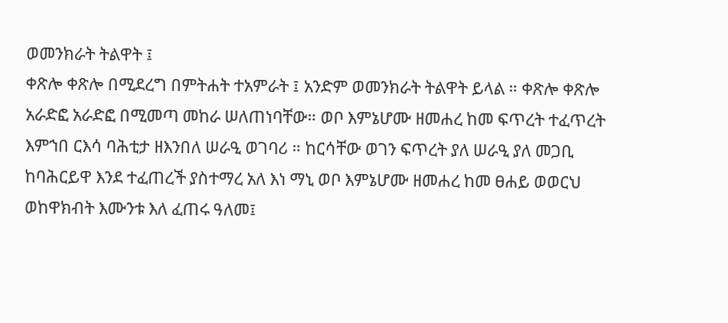ወመንክራት ትልዋት ፤
ቀጽሎ ቀጽሎ በሚደረግ በምትሐት ተአምራት ፤ አንድም ወመንክራት ትልዋት ይላል ። ቀጽሎ ቀጽሎ አራድፎ አራድፎ በሚመጣ መከራ ሠለጠነባቸው። ወቦ እምኔሆሙ ዘመሐረ ከመ ፍጥረት ተፈጥረት እምኀበ ርእሳ ባሕቲታ ዘእንበለ ሠራዒ ወገባሪ ። ከርሳቸው ወገን ፍጥረት ያለ ሠራዒ ያለ መጋቢ ከባሕርይዋ እንደ ተፈጠረች ያስተማረ አለ እነ ማኒ ወቦ እምኔሆሙ ዘመሐረ ከመ ፀሐይ ወወርህ ወከዋክብት እሙንቱ እለ ፈጠሩ ዓለመ፤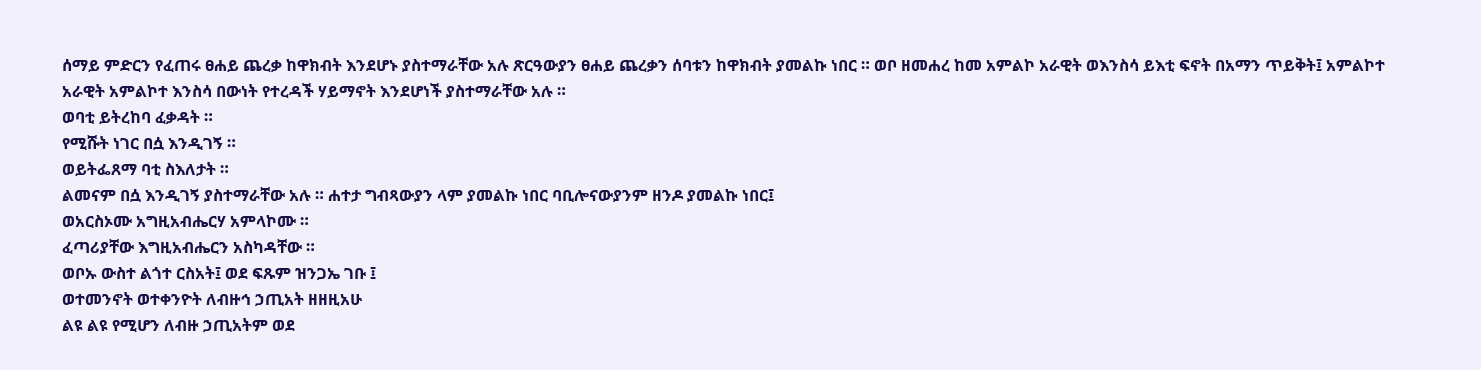ሰማይ ምድርን የፈጠሩ ፀሐይ ጨረቃ ከዋክብት እንደሆኑ ያስተማራቸው አሉ ጽርዓውያን ፀሐይ ጨረቃን ሰባቱን ከዋክብት ያመልኩ ነበር ። ወቦ ዘመሐረ ከመ አምልኮ አራዊት ወእንስሳ ይእቲ ፍኖት በአማን ጥይቅት፤ አምልኮተ አራዊት አምልኮተ እንስሳ በውነት የተረዳች ሃይማኖት እንደሆነች ያስተማራቸው አሉ ።
ወባቲ ይትረከባ ፈቃዳት ።
የሚሹት ነገር በሷ እንዲገኝ ።
ወይትፌጸማ ባቲ ስእለታት ።
ልመናም በሷ እንዲገኝ ያስተማራቸው አሉ ። ሐተታ ግብጻውያን ላም ያመልኩ ነበር ባቢሎናውያንም ዘንዶ ያመልኩ ነበር፤
ወአርስኦሙ አግዚአብሔርሃ አምላኮሙ ።
ፈጣሪያቸው እግዚአብሔርን አስካዳቸው ።
ወቦኡ ውስተ ልጎተ ርስአት፤ ወደ ፍጹም ዝንጋኤ ገቡ ፤
ወተመንኖት ወተቀንዮት ለብዙኅ ኃጢአት ዘዘዚአሁ
ልዩ ልዩ የሚሆን ለብዙ ኃጢአትም ወደ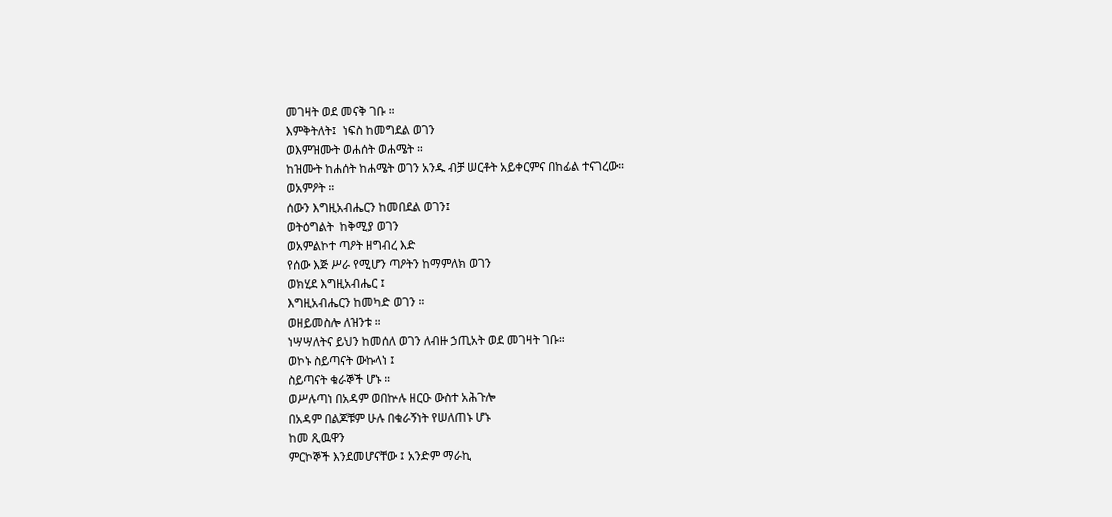መገዛት ወደ መናቅ ገቡ ።
እምቅትለት፤  ነፍስ ከመግደል ወገን
ወእምዝሙት ወሐሰት ወሐሜት ።
ከዝሙት ከሐሰት ከሐሜት ወገን አንዱ ብቻ ሠርቶት አይቀርምና በከፊል ተናገረው።
ወአምዖት ።
ሰውን እግዚአብሔርን ከመበደል ወገን፤
ወትዕግልት  ከቅሚያ ወገን
ወአምልኮተ ጣዖት ዘግብረ እድ
የሰው እጅ ሥራ የሚሆን ጣዖትን ከማምለክ ወገን
ወክሂደ እግዚአብሔር ፤
እግዚአብሔርን ከመካድ ወገን ።
ወዘይመስሎ ለዝንቱ ።
ነሣሣለትና ይህን ከመሰለ ወገን ለብዙ ኃጢአት ወደ መገዛት ገቡ።
ወኮኑ ስይጣናት ውኩላነ ፤
ስይጣናት ቁራኞች ሆኑ ።
ወሥሉጣነ በአዳም ወበኵሉ ዘርዑ ውስተ አሕጉሎ
በአዳም በልጆቹም ሁሉ በቁራኝነት የሠለጠኑ ሆኑ
ከመ ጺዉዋን
ምርኮኞች እንደመሆናቸው ፤ አንድም ማራኪ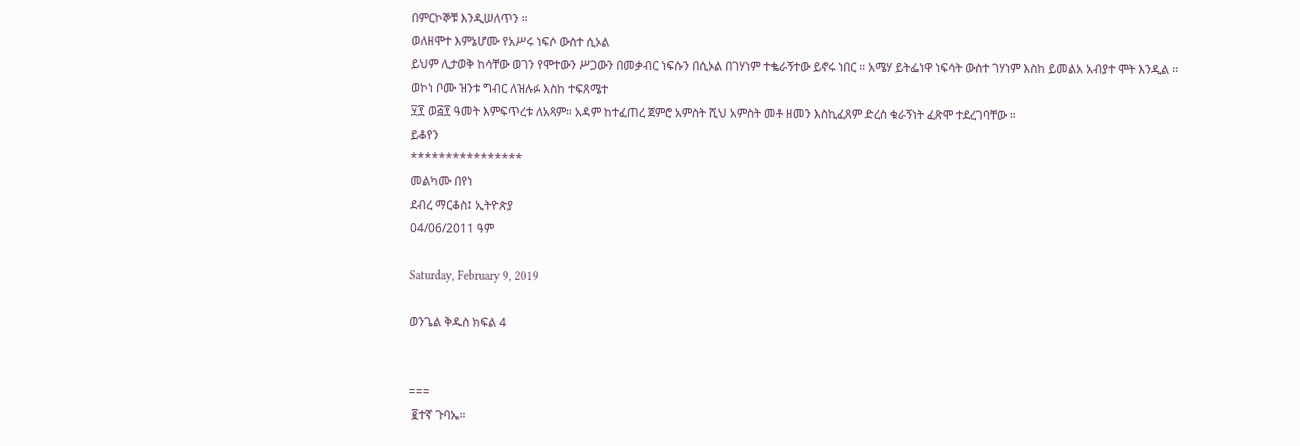በምርኮኞቹ እንዲሠለጥን ።
ወለዘሞተ እምኔሆሙ የአሥሩ ነፍሶ ውስተ ሲኦል
ይህም ሊታወቅ ከሳቸው ወገን የሞተውን ሥጋውን በመቃብር ነፍሱን በሲኦል በገሃነም ተቈራኝተው ይኖሩ ነበር ። አሜሃ ይትፌነዋ ነፍሳት ውስተ ገሃነም እስከ ይመልአ አብያተ ሞት እንዲል ።
ወኮነ ቦሙ ዝንቱ ግብር ለዝሉፉ እስከ ተፍጸሜተ
፶፻ ወ፭፻ ዓመት እምፍጥረቱ ለአጻም። አዳም ከተፈጠረ ጀምሮ አምስት ሺህ አምስት መቶ ዘመን እስኪፈጸም ድረስ ቁራኝነት ፈጽሞ ተደረገባቸው ።
ይቆየን
****************
መልካሙ በየነ
ደብረ ማርቆስ፤ ኢትዮጵያ
04/06/2011 ዓም

Saturday, February 9, 2019

ወንጌል ቅዱስ ክፍል 4


===
 ፪ተኛ ጉባኤ።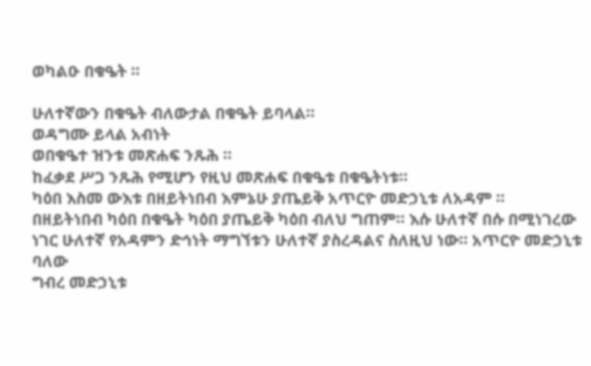ወካልዑ በቁዔት ።

ሁለተኛውን በቁዔት ብለውታል በቁዔት ይባላል።
ወዳግሙ ይላል አብነት
ወበቁዔተ ዝንቱ መጽሐፍ ንጹሕ ።
ከፈቃደ ሥጋ ንጹሕ የሚሆን የዚህ መጽሐፍ በቁዔቱ በቁዔትነቱ።
ካዕበ እስመ ውእቱ በዘይትነበብ እምኔሁ ያጤይቅ አጥርዮ መድኃኒቱ ለአዳም ።
በዘይትነበብ ካዕበ በቁዔት ካዕበ ያጤይቅ ካዕበ ብለህ ግጠም። እሱ ሁለተኛ በሱ በሚነገረው ነገር ሁለተኛ የአዳምን ድኅነት ማግኘቱን ሁለተኛ ያስረዳልና ስለዚህ ነው። አጥርዮ መድኃኒቱ ባለው
ግብረ መድኃኒቱ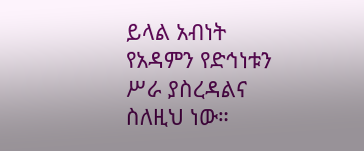ይላል አብነት የአዳምን የድኅነቱን ሥራ ያስረዳልና ስለዚህ ነው።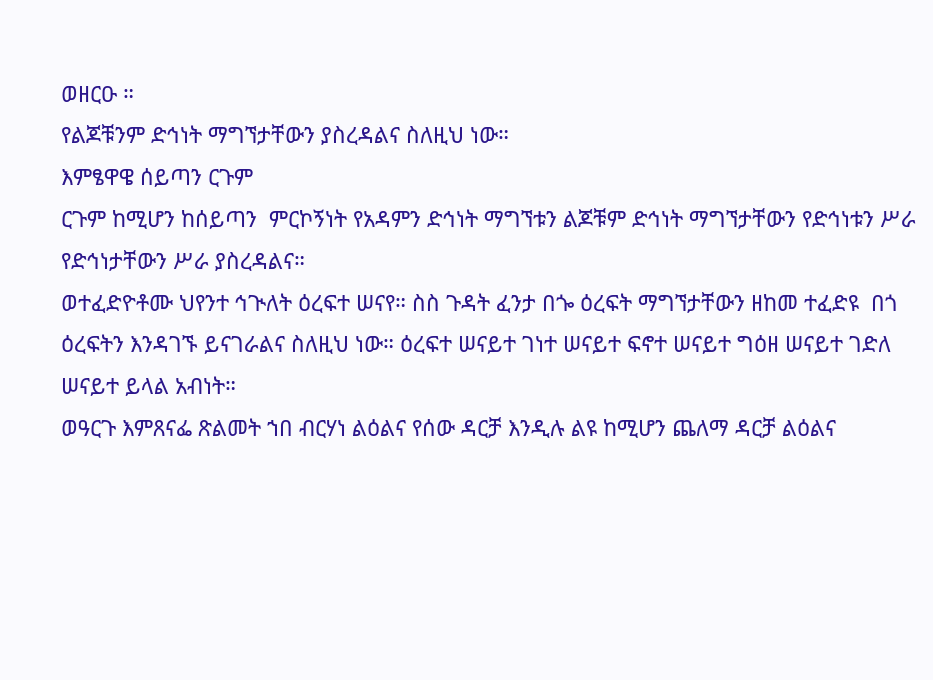ወዘርዑ ።
የልጆቹንም ድኅነት ማግኘታቸውን ያስረዳልና ስለዚህ ነው።
እምፄዋዌ ሰይጣን ርጉም
ርጉም ከሚሆን ከሰይጣን  ምርኮኝነት የአዳምን ድኅነት ማግኘቱን ልጆቹም ድኅነት ማግኘታቸውን የድኅነቱን ሥራ የድኅነታቸውን ሥራ ያስረዳልና።
ወተፈድዮቶሙ ህየንተ ኅጒለት ዕረፍተ ሠናየ። ስስ ጉዳት ፈንታ በጐ ዕረፍት ማግኘታቸውን ዘከመ ተፈድዩ  በጎ ዕረፍትን እንዳገኙ ይናገራልና ስለዚህ ነው። ዕረፍተ ሠናይተ ገነተ ሠናይተ ፍኖተ ሠናይተ ግዕዘ ሠናይተ ገድለ ሠናይተ ይላል አብነት።
ወዓርጉ እምጸናፌ ጽልመት ኀበ ብርሃነ ልዕልና የሰው ዳርቻ እንዲሉ ልዩ ከሚሆን ጨለማ ዳርቻ ልዕልና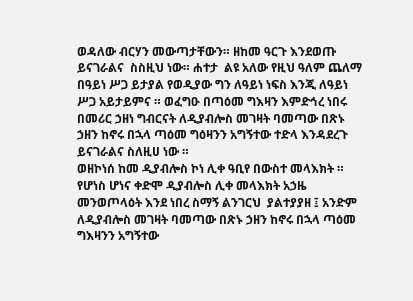ወዳለው ብርሃን መውጣታቸውን። ዘከመ ዓርጉ እንደወጡ ይናገራልና  ስስዚህ ነው። ሐተታ  ልዩ አለው የዚህ ዓለም ጨለማ በዓይነ ሥጋ ይታያል የወዲያው ግን ለዓይነ ነፍስ እንጂ ለዓይነ ሥጋ አይታይምና ። ወፈግዑ በጣዕመ ግእዛን እምድኅረ ነበሩ በመሪር ኃዘነ ግብርናት ለዲያብሎስ መገዛት ባመጣው በጽኑ ኃዘን ከኖሩ በኋላ ጣዕመ ግዕዛንን አግኝተው ተድላ እንዳደረጉ ይናገራልና ስለዚሀ ነው ።
ወዘኮነሰ ከመ ዲያብሎስ ኮነ ሊቀ ዓቢየ በውስተ መላእክት ።
የሆነስ ሆነና ቀድሞ ዲያብሎስ ሊቀ መላእክት አኃዜ መንወጦላዕት እንደ ነበረ ስማኝ ልንገርህ  ያልተያያዘ ፤ አንድም ለዲያብሎስ መገዛት ባመጣው በጽኑ ኃዘን ከኖሩ በኋላ ጣዕመ ግእዛንን አግኝተው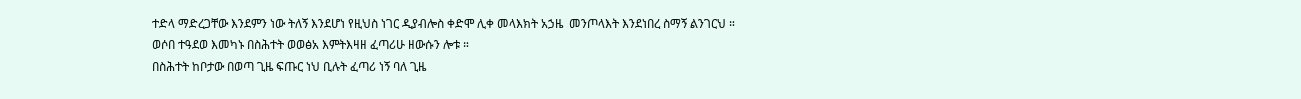ተድላ ማድረጋቸው እንደምን ነው ትለኝ እንደሆነ የዚህስ ነገር ዲያብሎስ ቀድሞ ሊቀ መላእክት አኃዜ  መንጦላእት እንደነበረ ስማኝ ልንገርህ ።
ወሶበ ተዓደወ እመካኑ በስሕተት ወወፅአ እምትእዛዘ ፈጣሪሁ ዘውሱን ሎቱ ።
በስሕተት ከቦታው በወጣ ጊዜ ፍጡር ነህ ቢሉት ፈጣሪ ነኝ ባለ ጊዜ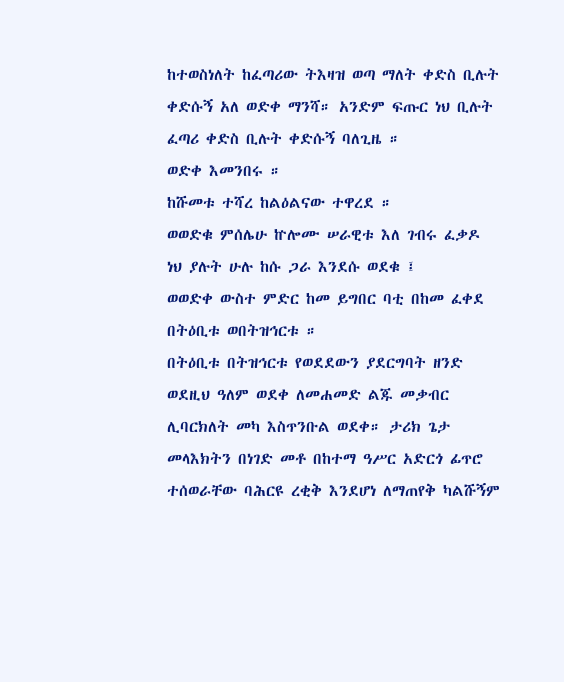ከተወስነለት ከፈጣሪው ትእዛዝ ወጣ ማለት ቀድስ ቢሉት ቀድሱኝ አለ ወድቀ ማንሻ። አንድም ፍጡር ነህ ቢሉት ፈጣሪ ቀድስ ቢሉት ቀድሱኝ ባለጊዜ ።
ወድቀ እመንበሩ ።
ከሹመቱ ተሻረ ከልዕልናው ተዋረደ ።
ወወድቁ ምሰሌሁ ኵሎሙ ሠራዊቱ እለ ገብሩ ፈቃዶ
ነህ ያሉት ሁሉ ከሱ ጋራ እንደሱ ወደቁ ፤
ወወድቀ ውስተ ምድር ከመ ይግበር ባቲ በከመ ፈቀደ በትዕቢቱ ወበትዝኅርቱ ።
በትዕቢቱ በትዝኅርቱ የወደደውን ያደርግባት ዘንድ ወደዚህ ዓለም ወደቀ ለመሐመድ ልጁ መቃብር ሊባርክለት መካ እስጥንቡል ወደቀ። ታሪክ ጌታ መላእክትን በነገድ መቶ በከተማ ዓሥር አድርጎ ፊጥሮ ተሰወራቸው ባሕርዩ ረቂቅ እንደሆነ ለማጠየቅ ካልሹኝም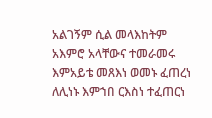አልገኝም ሲል መላእከትም አእምሮ አላቸውና ተመራመሩ እምአይቴ መጸእነ ወመኑ ፈጠረነ ለሊነኑ እምኀበ ርእስነ ተፈጠርነ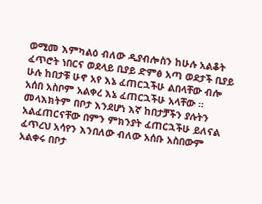ወሚመ እምካልዕ ብለው ዲያብሎስን ከሁሉ አልቆት ፈጥሮት ነበርና ወደላይ ቢያይ ድምፅ አጣ ወደታች ቢያይ ሁሉ ከበታቹ ሁኖ አየ እኔ ፈጠርኋችሁ ልበላቸው ብሎ አሰበ አስቦም አልቀረ እኔ ፈጠርኋችሁ አላቸው ። መላእክትም በቦታ እንደሆነ እኛ ከበታቻችን ያሉትን  አልፈጠርናቸው በምን ምክንያት ፈጠርኋችሁ ይለናል ፈጥረህ አሳየን እንበለው ብለው አሰቡ አስበውም አልቀሩ በቦታ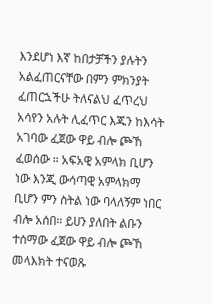እንደሆነ እኛ ከበታቻችን ያሉትን አልፈጠርናቸው በምን ምክንያት ፈጠርኋችሁ ትለናልህ ፈጥረህ አሳየን አሉት ሊፈጥር እጁን ከእሳት አገባው ፈጀው ዋይ ብሎ ጮኸ ፈወሰው ። አፍአዊ አምላክ ቢሆን ነው እንጂ ውሳጣዊ አምላክማ ቢሆን ምን ስትል ነው ባላለኝም ነበር ብሎ አሰበ። ይሀን ያለበት ልቡን ተሰማው ፈጀው ዋይ ብሎ ጮኸ መላእክት ተናወጹ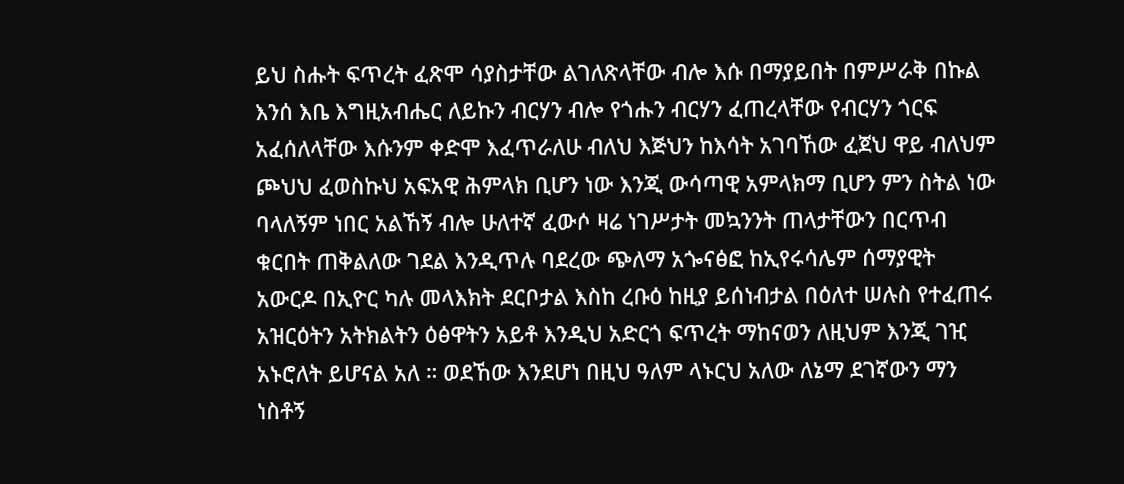ይህ ስሑት ፍጥረት ፈጽሞ ሳያስታቸው ልገለጽላቸው ብሎ እሱ በማያይበት በምሥራቅ በኩል እንሰ እቤ እግዚአብሔር ለይኩን ብርሃን ብሎ የጎሑን ብርሃን ፈጠረላቸው የብርሃን ጎርፍ አፈሰለላቸው እሱንም ቀድሞ እፈጥራለሁ ብለህ እጅህን ከእሳት አገባኸው ፈጀህ ዋይ ብለህም ጮህህ ፈወስኩህ አፍአዊ ሕምላክ ቢሆን ነው እንጂ ውሳጣዊ አምላክማ ቢሆን ምን ስትል ነው ባላለኝም ነበር አልኸኝ ብሎ ሁለተኛ ፈውሶ ዛሬ ነገሥታት መኳንንት ጠላታቸውን በርጥብ ቁርበት ጠቅልለው ገደል እንዲጥሉ ባደረው ጭለማ አጐናፅፎ ከኢየሩሳሌም ሰማያዊት አውርዶ በኢዮር ካሉ መላእክት ደርቦታል እስከ ረቡዕ ከዚያ ይሰነብታል በዕለተ ሠሉስ የተፈጠሩ አዝርዕትን አትክልትን ዕፅዋትን አይቶ እንዲህ አድርጎ ፍጥረት ማከናወን ለዚህም እንጂ ገዢ አኑሮለት ይሆናል አለ ። ወደኸው እንደሆነ በዚህ ዓለም ላኑርህ አለው ለኔማ ደገኛውን ማን ነስቶኝ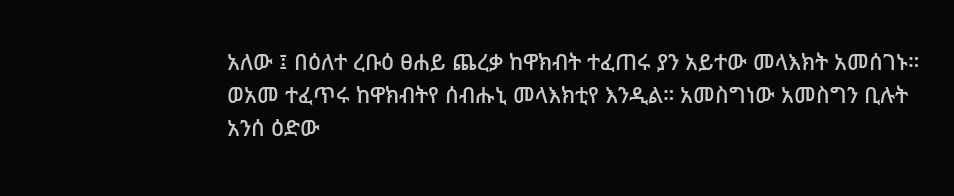አለው ፤ በዕለተ ረቡዕ ፀሐይ ጨረቃ ከዋክብት ተፈጠሩ ያን አይተው መላእክት አመሰገኑ። ወአመ ተፈጥሩ ከዋክብትየ ሰብሑኒ መላእክቲየ እንዲል። አመስግነው አመስግን ቢሉት አንሰ ዕድው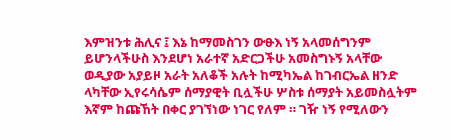እምዝንቱ ሕሊና ፤ እኔ ከማመስገን ውፁእ ነኝ አላመሰግንም ይሆንላችሁስ እንደሆነ አራተኛ አድርጋችሁ አመስግኑኝ አላቸው ወዲያው አያይዞ አራት አለቆች አሉት ከሚካኤል ከገብርኤል ዘንድ ላካቸው ኢየሩሳሴም ሰማያዊት ቢሏችሁ ሦስቱ ሰማያት አይመስሏትም እኛም ከጩኸት በቀር ያገኘነው ነገር የለም ። ገዥ ነኝ የሚለውን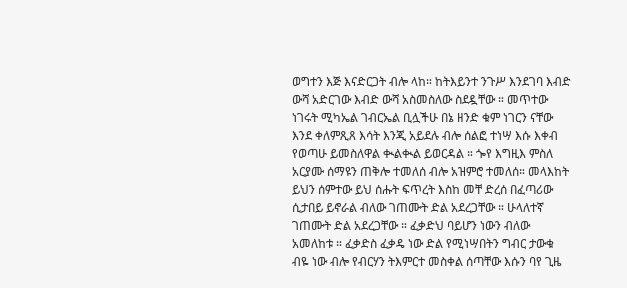ወግተን እጅ እናድርጋት ብሎ ላከ። ከትእይንተ ንጉሥ እንደገባ እብድ ውሻ አድርገው እብድ ውሻ አስመስለው ስደዷቸው ። መጥተው ነገሩት ሚካኤል ገብርኤል ቢሏችሁ በኔ ዘንድ ቁም ነገርን ናቸው እንደ ቀለምጺጸ እሳት እንጂ አይደሉ ብሎ ሰልፎ ተነሣ እሱ እቀብ የወጣሁ ይመስለዋል ቊልቊል ይወርዳል ። ጐየ እግዚእ ምስለ አርያሙ ሰማዩን ጠቅሎ ተመለሰ ብሎ አዝምሮ ተመለሰ። መላእከት ይህን ሰምተው ይህ ሰሑት ፍጥረት እስከ መቸ ድረሰ በፈጣሪው ሲታበይ ይኖራል ብለው ገጠሙት ድል አደረጋቸው ። ሁላለተኛ ገጠሙት ድል አደረጋቸው ። ፈቃድህ ባይሆን ነውን ብለው አመለከቱ ። ፈቃድስ ፈቃዴ ነው ድል የሚነሣበትን ግብር ታውቁ ብዬ ነው ብሎ የብርሃን ትእምርተ መስቀል ሰጣቸው እሱን ባየ ጊዜ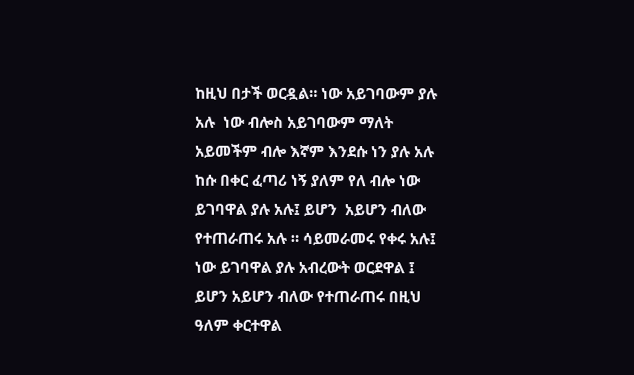ከዚህ በታች ወርዷል። ነው አይገባውም ያሉ አሉ  ነው ብሎስ አይገባውም ማለት አይመችም ብሎ እኛም እንደሱ ነን ያሉ አሉ  ከሱ በቀር ፈጣሪ ነኝ ያለም የለ ብሎ ነው ይገባዋል ያሉ አሉ፤ ይሆን  አይሆን ብለው የተጠራጠሩ አሉ ። ሳይመራመሩ የቀሩ አሉ፤ ነው ይገባዋል ያሉ አብረውት ወርደዋል ፤ ይሆን አይሆን ብለው የተጠራጠሩ በዚህ ዓለም ቀርተዋል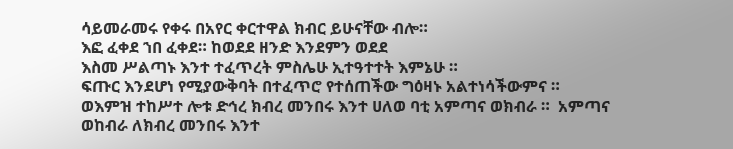ሳይመራመሩ የቀሩ በአየር ቀርተዋል ክብር ይሁናቸው ብሎ።
እፎ ፈቀደ ኀበ ፈቀደ። ከወደደ ዘንድ እንደምን ወደደ
እስመ ሥልጣኑ እንተ ተፈጥረት ምስሌሁ ኢተዓተተት እምኔሁ ።
ፍጡር እንደሆነ የሚያውቅባት በተፈጥሮ የተሰጠችው ግዕዛኑ አልተነሳችውምና ።
ወእምዝ ተከሥተ ሎቱ ድኅረ ክብረ መንበሩ እንተ ሀለወ ባቲ አምጣና ወክብራ ።  አምጣና ወከብራ ለክብረ መንበሩ እንተ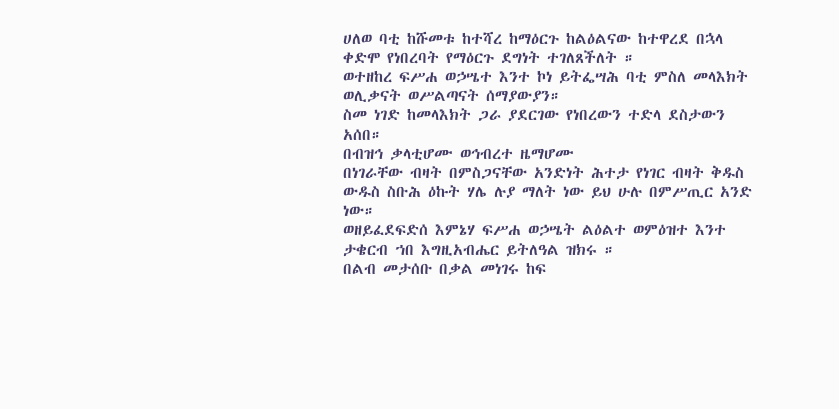ሀለወ ባቲ ከሹመቱ ከተሻረ ከማዕርጉ ከልዕልናው ከተዋረደ በኋላ ቀድሞ የነበረባት የማዕርጉ ደግነት ተገለጸችለት ።
ወተዘከረ ፍሥሐ ወኃሤተ እንተ ኮነ ይትፌሣሕ ባቲ ምስለ መላእክት ወሊቃናት ወሥልጣናት ሰማያውያን።
ስመ ነገድ ከመላእክት ጋራ ያደርገው የነበረውን ተድላ ደስታውን አሰበ።
በብዝኅ ቃላቲሆሙ ወኅብረተ ዜማሆሙ
በነገራቸው ብዛት በምስጋናቸው አንድነት ሕተታ የነገር ብዛት ቅዱስ ውዱስ ስቡሕ ዕኩት ሃሌ ሉያ ማለት ነው ይህ ሁሉ በምሥጢር አንድ ነው።
ወዘይፈደፍድሰ እምኔሃ ፍሥሐ ወኃሤት ልዕልተ ወምዕዝተ እንተ ታቄርብ ኀበ እግዚአብሔር ይትለዓል ዝክሩ ።
በልብ መታሰቡ በቃል መነገሩ ከፍ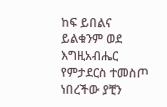ከፍ ይበልና ይልቁንም ወደ እግዚአብሔር የምታደርስ ተመስጦ ነበረችው ያቺን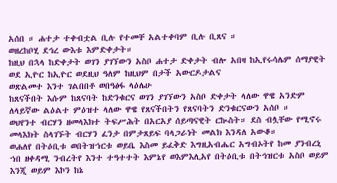አሰበ ። ሐተታ ተቀብቷል ቢሉ የተመቸ አልተቀባም ቢሉ ቢጸና ።
ወዘረከቦሂ ደኅረ ውእቱ እምድቀታት።
ከዚህ በኋላ ከድቀታት ወገን ያገኘውን አስቦ ሐተታ ድቀታት ብሎ አበዛ ከኢየሩሳሌም ሰማያዊት ወደ ኢዮር ከኢዮር ወደዚህ ዓለም ከዚህም በታች አውርዶታልና
ወጽልመተ እንተ ገልበበቶ ወበዓፅፋ ላዕሌሁ
ከጸናችበት እሱም ከጸናባት ከድንቁርና ወገን ያገኘውን አስቦ ድቀታት ላለው ዋዌ አንድም ለላይኛው ልዕልተ ምዕዝተ ላለው ዋዌ የጸናችበትን የጸናባትን ድንቁርናውን አሰቦ ።
ወህየንተ ብርሃን ዘመላእክተ ትፍሥሕት በአርአያ ሰይጣናዊት ርኲስት። ደስ ብሏቸው የሚኖሩ መላእክት ስላገኙት ብርሃን ፈንታ በምታጸይፍ ባላጋራነት መልክ እንዳለ አውቆ።
ወሐለየ በትዕቢቱ ወበትዝኀርቱ ወይቤ እስመ ይፈቅድ እግዚአብሔር አግብኦትየ ከመ ያንብረኒ ኀበ ዘቀዳሚ ንብረትየ እንተ ተዓተተት እምኔየ ወእምእሊአየ በትዕቢቱ በትኅዝርቱ አስቦ ወይም እንጂ ወይም እኮን ከኔ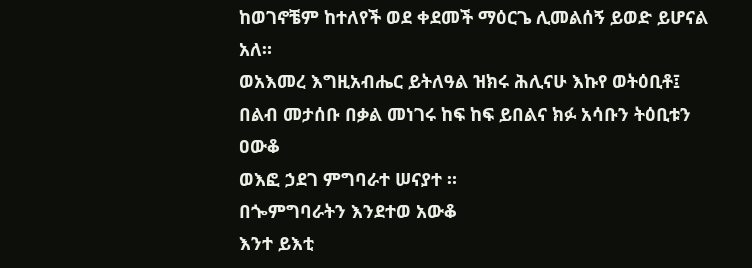ከወገኖቼም ከተለየች ወደ ቀደመች ማዕርጌ ሊመልሰኝ ይወድ ይሆናል አለ።
ወአእመረ እግዚአብሔር ይትለዓል ዝክሩ ሕሊናሁ እኩየ ወትዕቢቶ፤
በልብ መታሰቡ በቃል መነገሩ ከፍ ከፍ ይበልና ክፉ አሳቡን ትዕቢቱን ዐውቆ
ወእፎ ኃደገ ምግባራተ ሠናያተ ።
በጐምግባራትን እንደተወ አውቆ
እንተ ይእቲ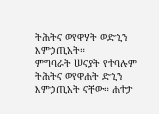ትሕትና ወየዋሃት ወድኂን እምኃጢአት።
ምግባራት ሠናያት የተባሉም ትሕትና ወየዋሐት ድኂን እምኃጢአት ናቸው። ሐተታ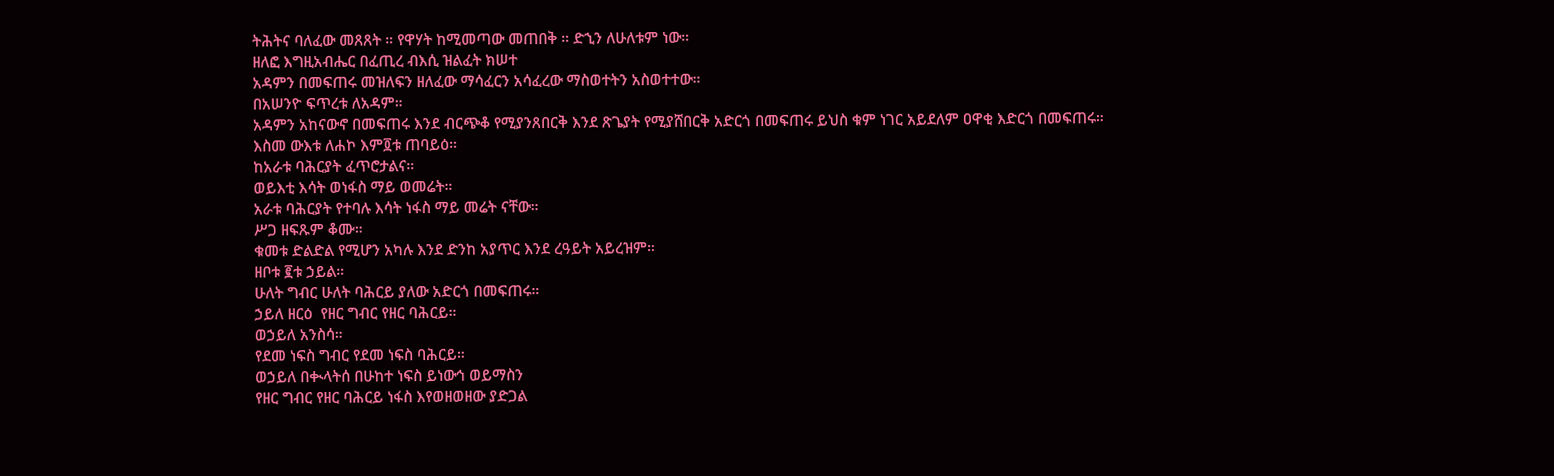ትሕትና ባለፈው መጸጸት ። የዋሃት ከሚመጣው መጠበቅ ። ድኂን ለሁለቱም ነው።
ዘለፎ እግዚአብሔር በፈጢረ ብእሲ ዝልፈት ክሠተ
አዳምን በመፍጠሩ መዝለፍን ዘለፈው ማሳፈርን አሳፈረው ማስወተትን አስወተተው።
በአሠንዮ ፍጥረቱ ለአዳም።
አዳምን አከናውኖ በመፍጠሩ እንደ ብርጭቆ የሚያንጸበርቅ እንደ ጽጌያት የሚያሸበርቅ አድርጎ በመፍጠሩ ይህስ ቁም ነገር አይደለም ዐዋቂ እድርጎ በመፍጠሩ።
እስመ ውእቱ ለሐኮ እም፬ቱ ጠባይዕ።
ከአራቱ ባሕርያት ፈጥሮታልና።
ወይእቲ እሳት ወነፋስ ማይ ወመሬት።
አራቱ ባሕርያት የተባሉ እሳት ነፋስ ማይ መሬት ናቸው።
ሥጋ ዘፍጹም ቆሙ።
ቁመቱ ድልድል የሚሆን አካሉ እንደ ድንከ አያጥር እንደ ረዓይት አይረዝም።
ዘቦቱ ፪ቱ ኃይል።
ሁለት ግብር ሁለት ባሕርይ ያለው አድርጎ በመፍጠሩ።
ኃይለ ዘርዕ  የዘር ግብር የዘር ባሕርይ።
ወኃይለ አንስሳ።
የደመ ነፍስ ግብር የደመ ነፍስ ባሕርይ።
ወኃይለ በቊላትሰ በሁከተ ነፍስ ይነውኅ ወይማስን
የዘር ግብር የዘር ባሕርይ ነፋስ እየወዘወዘው ያድጋል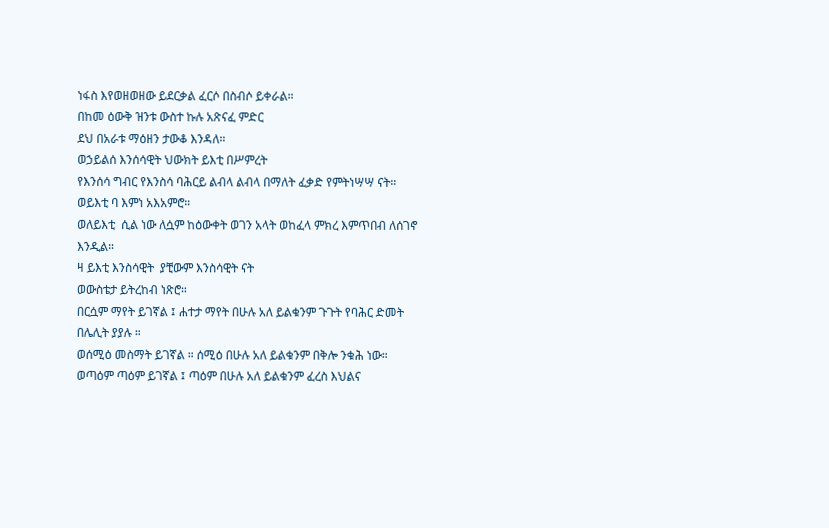ነፋስ እየወዘወዘው ይደርቃል ፈርሶ በስብሶ ይቀራል።
በከመ ዕውቅ ዝንቱ ውስተ ኩሉ አጽናፈ ምድር
ደህ በአራቱ ማዕዘን ታውቆ እንዳለ።
ወኃይልሰ እንሰሳዊት ህውክት ይእቲ በሥምረት
የእንሰሳ ግብር የእንስሳ ባሕርይ ልብላ ልብላ በማለት ፈቃድ የምትነሣሣ ናት።
ወይእቲ ባ እምነ አእአምሮ።
ወለይእቲ  ሲል ነው ለሷም ከዕውቀት ወገን አላት ወከፈላ ምክረ እምጥበብ ለሰገኖ እንዲል።
ዛ ይእቲ እንስሳዊት  ያቺውም እንስሳዊት ናት
ወውስቴታ ይትረከብ ነጽሮ።
በርሷም ማየት ይገኛል ፤ ሐተታ ማየት በሁሉ አለ ይልቁንም ጉጉት የባሕር ድመት በሌሊት ያያሉ ።
ወሰሚዕ መስማት ይገኛል ። ሰሚዕ በሁሉ አለ ይልቁንም በቅሎ ንቁሕ ነው።
ወጣዕም ጣዕም ይገኛል ፤ ጣዕም በሁሉ አለ ይልቁንም ፈረስ እህልና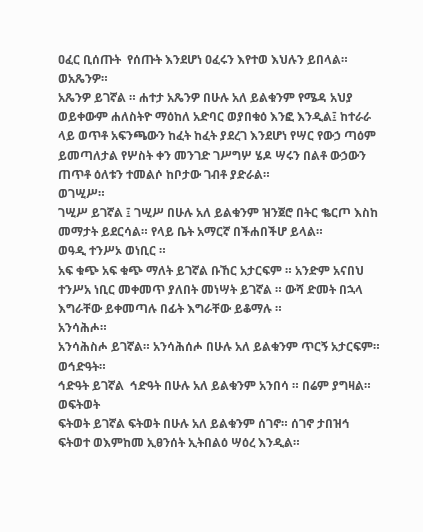ዐፈር ቢሰጡት  የሰጡት እንደሆነ ዐፈሩን እየተወ እህሉን ይበላል።
ወአጼንዎ።
አጼንዎ ይገኛል ። ሐተታ አጼንዎ በሁሉ አለ ይልቁንም የሜዳ አህያ  ወይቀውም ሐለስትዮ ማዕከለ አድባር ወያበቁዕ እንፎ እንዲል፤ ከተራራ ላይ ወጥቶ አፍንጫውን ከፈት ከፈት ያደረገ እንደሆነ የሣር የውኃ ጣዕም ይመጣለታል የሦስት ቀን መንገድ ገሥግሦ ሄዶ ሣሩን በልቶ ውኃውን ጠጥቶ ዕለቱን ተመልሶ ከቦታው ገብቶ ያድራል።
ወገሢሥ።
ገሢሥ ይገኛል ፤ ገሢሥ በሁሉ አለ ይልቁንም ዝንጀሮ በትር ቈርጦ እስከ መማታት ይደርሳል። የላይ ቤት አማርኛ በችሐበችሆ ይላል።
ወዓዲ ተንሥኦ ወነቢር ።
አፍ ቁጭ አፍ ቁጭ ማለት ይገኛል ቡኸር አታርፍም ። አንድም አናበህ ተንሥአ ነቢር መቀመጥ ያለበት መነሣት ይገኛል ። ውሻ ድመት በኋላ እግራቸው ይቀመጣሉ በፊት እግራቸው ይቆማሉ ።
አንሳሕሖ።
አንሳሕስሖ ይገኛል። አንሳሕሰሖ በሁሉ አለ ይልቁንም ጥርኝ አታርፍም።
ወኅድዓት።
ኅድዓት ይገኛል  ኅድዓት በሁሉ አለ ይልቁንም አንበሳ ። በሬም ያግዛል።
ወፍትወት
ፍትወት ይገኛል ፍትወት በሁሉ አለ ይልቁንም ሰገኖ። ሰገኖ ታበዝኅ ፍትወተ ወእምከመ ኢፀንሰት ኢትበልዕ ሣዕረ እንዲል።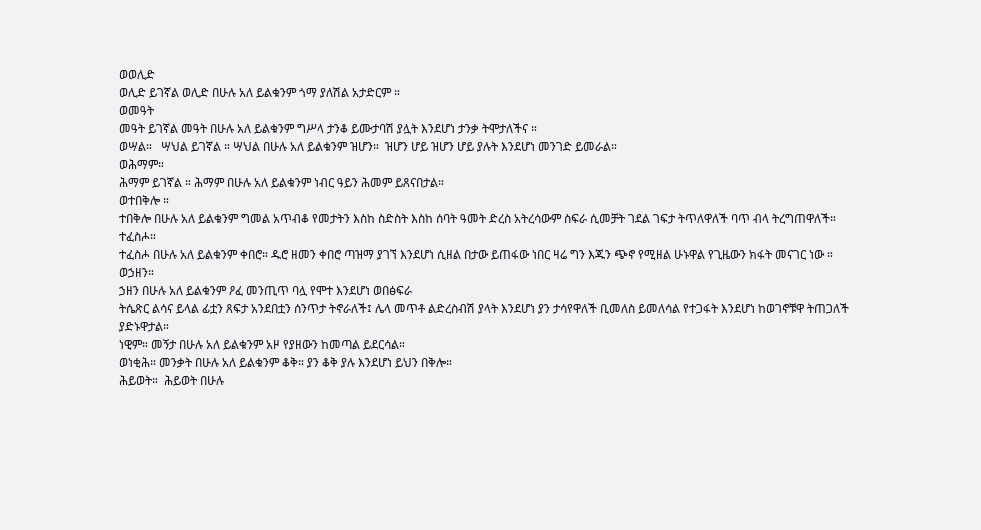ወወሊድ
ወሊድ ይገኛል ወሊድ በሁሉ አለ ይልቁንም ጎማ ያለሽል አታድርም ።
ወመዓት
መዓት ይገኛል መዓት በሁሉ አለ ይልቁንም ግሥላ ታንቆ ይሙታባሽ ያሏት እንደሆነ ታንቃ ትሞታለችና ።
ወሣል።   ሣህል ይገኛል ። ሣህል በሁሉ አለ ይልቁንም ዝሆን።  ዝሆን ሆይ ዝሆን ሆይ ያሉት እንደሆነ መንገድ ይመራል።
ወሕማም።
ሕማም ይገኛል ። ሕማም በሁሉ አለ ይልቁንም ነብር ዓይን ሕመም ይጸናበታል።
ወተበቅሎ ።
ተበቅሎ በሁሉ አለ ይልቁንም ግመል አጥብቆ የመታትን እስከ ስድስት እስከ ሰባት ዓመት ድረስ አትረሳውም ስፍራ ሲመቻት ገደል ገፍታ ትጥለዋለች ባጥ ብላ ትረግጠዋለች።
ተፈስሖ።
ተፈስሖ በሁሉ አለ ይልቁንም ቀበሮ። ዱሮ ዘመን ቀበሮ ጣዝማ ያገኘ እንደሆነ ሲዘል በታው ይጠፋው ነበር ዛሬ ግን እጁን ጭኖ የሚዘል ሁኑዋል የጊዜውን ክፋት መናገር ነው ።
ወኃዘን።
ኃዘን በሁሉ አለ ይልቁንም ዖፈ መንጢጥ ባሏ የሞተ እንደሆነ ወበፅፍራ
ትሴጽር ልሳና ይላል ፊቷን ጸፍታ አንደበቷን ሰንጥታ ትኖራለች፤ ሌላ መጥቶ ልድረስብሽ ያላት እንደሆነ ያን ታሳየዋለች ቢመለስ ይመለሳል የተጋፋት እንደሆነ ከወገኖቹዋ ትጠጋለች ያድኑዋታል።
ነዊም። መኝታ በሁሉ አለ ይልቁንም አዞ የያዘውን ከመጣል ይደርሳል።
ወነቂሕ። መንቃት በሁሉ አለ ይልቁንም ቆቅ። ያን ቆቅ ያሉ እንደሆነ ይህን በቅሎ።
ሕይወት።  ሕይወት በሁሉ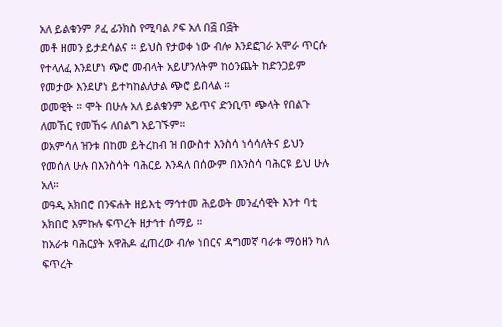አለ ይልቁንም ዖፈ ፊንክስ የሚባል ዖፍ አለ በ፭ በ፭ት
መቶ ዘመን ይታደሳልና ። ይህስ የታወቀ ነው ብሎ እንደፎገራ አሞራ ጥርሱ የተላለፈ እንደሆነ ጭሮ መብላት አይሆንለትም ከዕንጨት ከድንጋይም የመታው እንደሆነ ይተካከልለታል ጭሮ ይበላል ።
ወመዊት ። ሞት በሁሉ አለ ይልቁንም አይጥና ድንቢጥ ጭላት የበልጉ ለመኸር የመኸሩ ለበልግ አይገኙም።
ወአምሳለ ዝንቱ በከመ ይትረከብ ዝ በውስተ እንስሳ ነሳሳለትና ይህን የመሰለ ሁሉ በእንስሳት ባሕርይ እንዳለ በሰውም በእንስሳ ባሕርዩ ይህ ሁሉ አለ።
ወዓዲ አክበሮ በንፍሐት ዘይእቲ ማኅተመ ሕይወት መንፈሳዊት እንተ ባቲ አክበሮ እምኩሉ ፍጥረት ዘታኅተ ሰማይ ።
ከአራቱ ባሕርያት አዋሕዶ ፈጠረው ብሎ ነበርና ዳግመኛ ባራቱ ማዕዘን ካለ ፍጥረት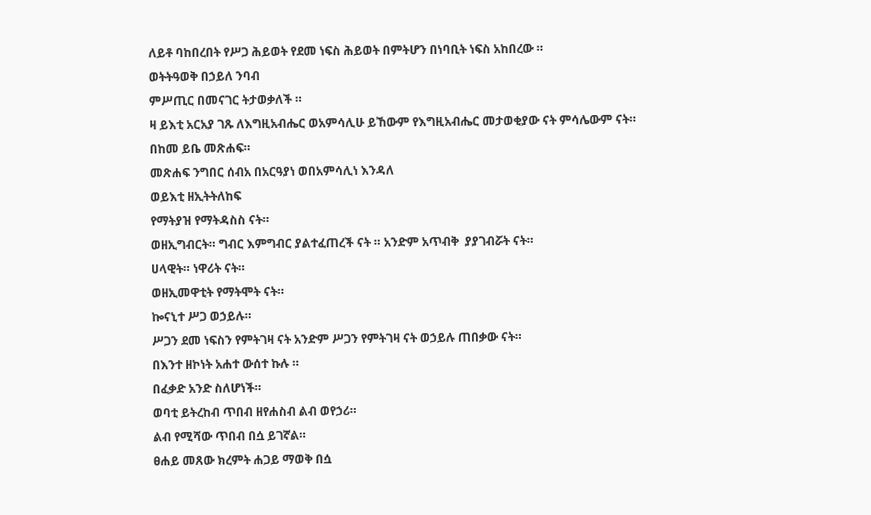ለይቶ ባከበረበት የሥጋ ሕይወት የደመ ነፍስ ሕይወት በምትሆን በነባቢት ነፍስ አከበረው ።
ወትትዓወቅ በኃይለ ንባብ
ምሥጢር በመናገር ትታወቃለች ።
ዛ ይእቲ አርአያ ገጹ ለእግዚአብሔር ወአምሳሊሁ ይኸውም የእግዚአብሔር መታወቂያው ናት ምሳሌውም ናት።
በከመ ይቤ መጽሐፍ።
መጽሐፍ ንግበር ሰብአ በአርዓያነ ወበአምሳሊነ እንዳለ
ወይእቲ ዘኢትትለከፍ
የማትያዝ የማትዳስስ ናት።
ወዘኢግብርት። ግብር እምግብር ያልተፈጠረች ናት ። አንድም አጥብቅ  ያያገብሯት ናት።
ሀላዊት። ነዋሪት ናት።
ወዘኢመዋቲት የማትሞት ናት።
ኰናኒተ ሥጋ ወኃይሉ።
ሥጋን ደመ ነፍስን የምትገዛ ናት አንድም ሥጋን የምትገዛ ናት ወኃይሉ ጠበቃው ናት።
በእንተ ዘኮነት አሐተ ውሰተ ኩሉ ።
በፈቃድ አንድ ስለሆነች።
ወባቲ ይትረከብ ጥበብ ዘየሐስብ ልብ ወየኃሪ።
ልብ የሚሻው ጥበብ በሷ ይገኛል።
ፀሐይ መጸው ክረምት ሐጋይ ማወቅ በሷ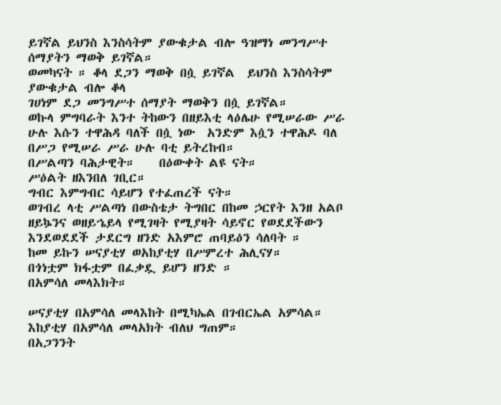ይገኛል ይህንስ እንስሳትም ያውቁታል ብሎ ዓዝማነ መንግሥተ ሰማያትን ማወቅ ይገኛል።
ወመካናት ። ቆላ ደጋን ማወቅ በሷ ይገኛል  ይህንስ እንስሳትም ያውቁታል ብሎ ቆላ
ገሀነም ደጋ መንግሥተ ሰማያት ማወቅን በሷ ይገኛል።
ወኩላ ምግባራት እንተ ትከውን በዘይእቲ ላዕሌሁ የሚሠራው ሥራ ሁሉ እሱን ተዋሕዳ ባለች በሷ ነው  አንድም እሷን ተዋሕዶ ባለ በሥጋ የሚሠራ ሥራ ሁሉ ባቲ ይትረከብ።
በሥልጣን ባሕታዊት።    በዕውቀት ልዩ ናት።
ሥዕልት ዘእንበለ ገቢር።
ግብር እምግብር ሳይሆን የተፈጠረች ናት።
ወገብረ ላቲ ሥልጣነ በውስቴታ ትግበር በከመ ኃርየት እንዘ አልቦ ዘይኴንና ወዘይኄይላ የሚገዛት የሚያዛት ሳይኖር የወደደችውን እንደወደደች ታደርግ ዘንድ አእምሮ ጠባይዕን ሳለባት ።
ከመ ይኩን ሠናያቲሃ ወአከያቲሃ በሥምረተ ሕሊናሃ።
በጎነቷም ክፋቷም በፈቃዷ ይሆን ዘንድ ።
በአምሳለ መላእክት።

ሠናያቲሃ በአምሳለ መላእከት በሚካኤል በገብርኤል አምሳል።
እከያቲሃ በአምሳለ መላአክት ብለህ ግጠም።
በአጋንንት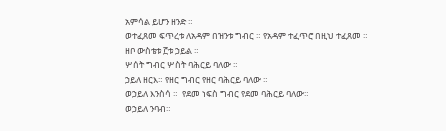አምሳል ይሆን ዘንድ ።
ወተፈጸመ ፍጥረቱ ለአዳም በዝንቱ ግብር ። የአዳም ተፈጥሮ በዚህ ተፈጸመ ።
ዘቦ ውስቴቱ ፫ቱ ኃይል ።
ሦሰት ግብር ሦስት ባሕርይ ባለው ።
ኃይለ ዘርእ። የዘር ግብር የዘር ባሕርይ ባለው ።
ወኃይለ እንስሳ ።  የደመ ነፍስ ግብር የደመ ባሕርይ ባለው።
ወኃይለ ንባብ።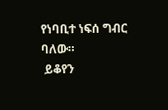የነባቢተ ነፍሰ ግብር ባለው።
 ይቆየን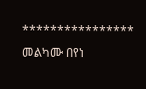****************
መልካሙ በየነ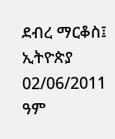ደብረ ማርቆስ፤ ኢትዮጵያ
02/06/2011 ዓም